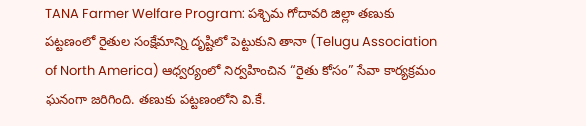TANA Farmer Welfare Program: పశ్చిమ గోదావరి జిల్లా తణుకు పట్టణంలో రైతుల సంక్షేమాన్ని దృష్టిలో పెట్టుకుని తానా (Telugu Association of North America) ఆధ్వర్యంలో నిర్వహించిన “రైతు కోసం” సేవా కార్యక్రమం ఘనంగా జరిగింది. తణుకు పట్టణంలోని వి.కే.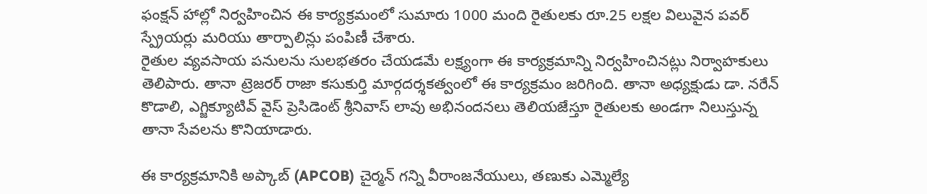ఫంక్షన్ హాల్లో నిర్వహించిన ఈ కార్యక్రమంలో సుమారు 1000 మంది రైతులకు రూ.25 లక్షల విలువైన పవర్ స్ప్రేయర్లు మరియు తార్పాలిన్లు పంపిణీ చేశారు.
రైతుల వ్యవసాయ పనులను సులభతరం చేయడమే లక్ష్యంగా ఈ కార్యక్రమాన్ని నిర్వహించినట్లు నిర్వాహకులు తెలిపారు. తానా ట్రెజరర్ రాజా కసుకుర్తి మార్గదర్శకత్వంలో ఈ కార్యక్రమం జరిగింది. తానా అధ్యక్షుడు డా. నరేన్ కొడాలి, ఎగ్జిక్యూటివ్ వైస్ ప్రెసిడెంట్ శ్రీనివాస్ లావు అభినందనలు తెలియజేస్తూ రైతులకు అండగా నిలుస్తున్న తానా సేవలను కొనియాడారు.

ఈ కార్యక్రమానికి అప్కాబ్ (APCOB) చైర్మన్ గన్ని వీరాంజనేయులు, తణుకు ఎమ్మెల్యే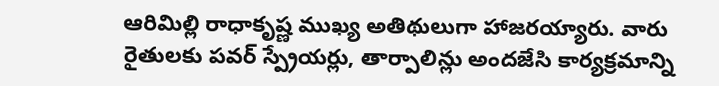ఆరిమిల్లి రాధాకృష్ణ ముఖ్య అతిథులుగా హాజరయ్యారు. వారు రైతులకు పవర్ స్ప్రేయర్లు, తార్పాలిన్లు అందజేసి కార్యక్రమాన్ని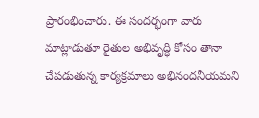ప్రారంభించారు. ఈ సందర్భంగా వారు మాట్లాడుతూ రైతుల అభివృద్ధి కోసం తానా చేపడుతున్న కార్యక్రమాలు అభినందనీయమని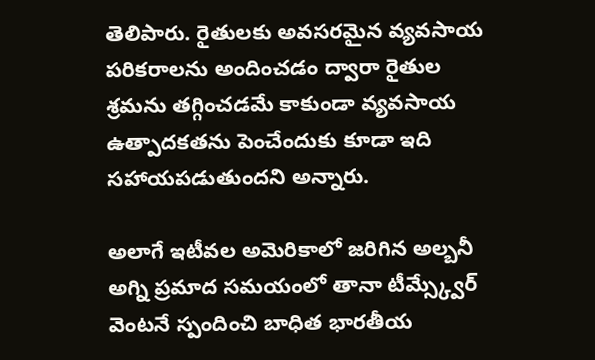తెలిపారు. రైతులకు అవసరమైన వ్యవసాయ పరికరాలను అందించడం ద్వారా రైతుల శ్రమను తగ్గించడమే కాకుండా వ్యవసాయ ఉత్పాదకతను పెంచేందుకు కూడా ఇది సహాయపడుతుందని అన్నారు.

అలాగే ఇటీవల అమెరికాలో జరిగిన అల్బనీ అగ్ని ప్రమాద సమయంలో తానా టీమ్స్క్వేర్ వెంటనే స్పందించి బాధిత భారతీయ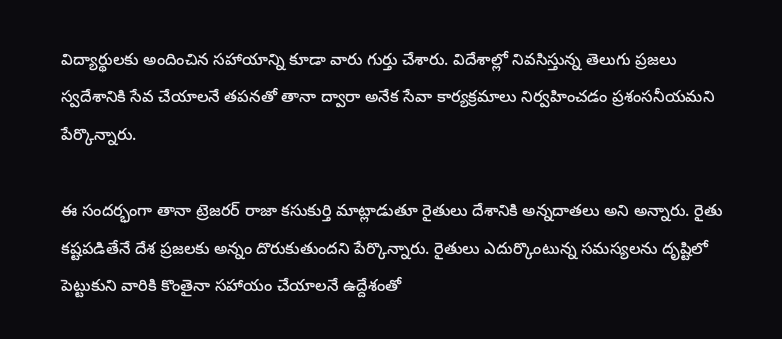విద్యార్థులకు అందించిన సహాయాన్ని కూడా వారు గుర్తు చేశారు. విదేశాల్లో నివసిస్తున్న తెలుగు ప్రజలు స్వదేశానికి సేవ చేయాలనే తపనతో తానా ద్వారా అనేక సేవా కార్యక్రమాలు నిర్వహించడం ప్రశంసనీయమని పేర్కొన్నారు.

ఈ సందర్భంగా తానా ట్రెజరర్ రాజా కసుకుర్తి మాట్లాడుతూ రైతులు దేశానికి అన్నదాతలు అని అన్నారు. రైతు కష్టపడితేనే దేశ ప్రజలకు అన్నం దొరుకుతుందని పేర్కొన్నారు. రైతులు ఎదుర్కొంటున్న సమస్యలను దృష్టిలో పెట్టుకుని వారికి కొంతైనా సహాయం చేయాలనే ఉద్దేశంతో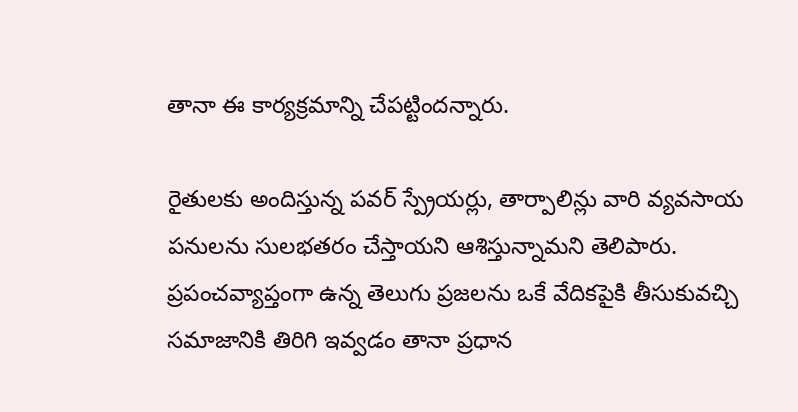తానా ఈ కార్యక్రమాన్ని చేపట్టిందన్నారు.

రైతులకు అందిస్తున్న పవర్ స్ప్రేయర్లు, తార్పాలిన్లు వారి వ్యవసాయ పనులను సులభతరం చేస్తాయని ఆశిస్తున్నామని తెలిపారు. ప్రపంచవ్యాప్తంగా ఉన్న తెలుగు ప్రజలను ఒకే వేదికపైకి తీసుకువచ్చి సమాజానికి తిరిగి ఇవ్వడం తానా ప్రధాన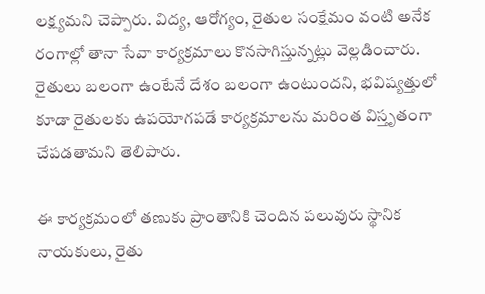లక్ష్యమని చెప్పారు. విద్య, ఆరోగ్యం, రైతుల సంక్షేమం వంటి అనేక రంగాల్లో తానా సేవా కార్యక్రమాలు కొనసాగిస్తున్నట్లు వెల్లడించారు. రైతులు బలంగా ఉంటేనే దేశం బలంగా ఉంటుందని, భవిష్యత్తులో కూడా రైతులకు ఉపయోగపడే కార్యక్రమాలను మరింత విస్తృతంగా చేపడతామని తెలిపారు.

ఈ కార్యక్రమంలో తణుకు ప్రాంతానికి చెందిన పలువురు స్థానిక నాయకులు, రైతు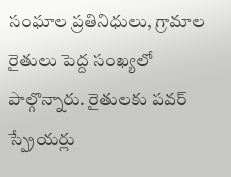సంఘాల ప్రతినిధులు, గ్రామాల రైతులు పెద్ద సంఖ్యలో పాల్గొన్నారు. రైతులకు పవర్ స్ప్రేయర్లు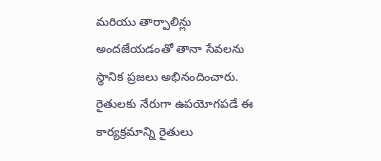మరియు తార్పాలిన్లు అందజేయడంతో తానా సేవలను స్థానిక ప్రజలు అభినందించారు. రైతులకు నేరుగా ఉపయోగపడే ఈ కార్యక్రమాన్ని రైతులు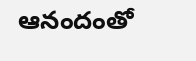ఆనందంతో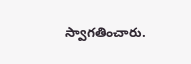స్వాగతించారు.